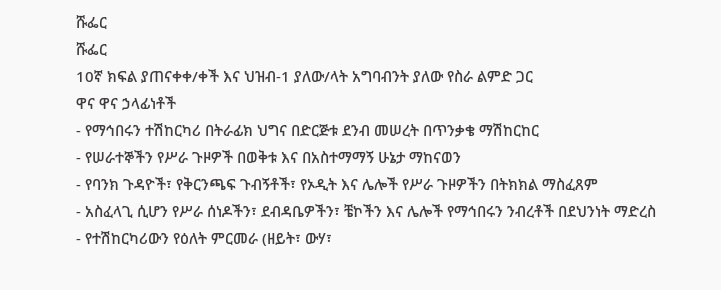ሹፌር
ሹፌር
10ኛ ክፍል ያጠናቀቀ/ቀች እና ህዝብ-1 ያለው/ላት አግባብንት ያለው የስራ ልምድ ጋር
ዋና ዋና ኃላፊነቶች
- የማኅበሩን ተሽከርካሪ በትራፊክ ህግና በድርጅቱ ደንብ መሠረት በጥንቃቄ ማሽከርከር
- የሠራተኞችን የሥራ ጉዞዎች በወቅቱ እና በአስተማማኝ ሁኔታ ማከናወን
- የባንክ ጉዳዮች፣ የቅርንጫፍ ጉብኝቶች፣ የኦዲት እና ሌሎች የሥራ ጉዞዎችን በትክክል ማስፈጸም
- አስፈላጊ ሲሆን የሥራ ሰነዶችን፣ ደብዳቤዎችን፣ ቼኮችን እና ሌሎች የማኅበሩን ንብረቶች በደህንነት ማድረስ
- የተሽከርካሪውን የዕለት ምርመራ (ዘይት፣ ውሃ፣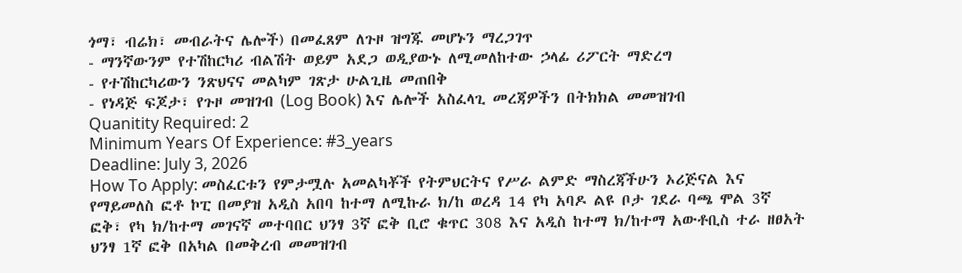ጎማ፣ ብሬክ፣ መብራትና ሌሎች) በመፈጸም ለጉዞ ዝግጁ መሆኑን ማረጋገጥ
- ማንኛውንም የተሽከርካሪ ብልሽት ወይም አደጋ ወዲያውኑ ለሚመለከተው ኃላፊ ሪፖርት ማድረግ
- የተሽከርካሪውን ንጽህናና መልካም ገጽታ ሁልጊዜ መጠበቅ
- የነዳጅ ፍጆታ፣ የጉዞ መዝገብ (Log Book) እና ሌሎች አስፈላጊ መረጃዎችን በትክክል መመዝገብ
Quanitity Required: 2
Minimum Years Of Experience: #3_years
Deadline: July 3, 2026
How To Apply: መስፈርቱን የምታሟሉ አመልካቾች የትምህርትና የሥራ ልምድ ማስረጃችሁን ኦሪጅናል እና የማይመለስ ፎቶ ኮፒ በመያዝ አዲስ አበባ ከተማ ለሚኩራ ክ/ከ ወረዳ 14 የካ አባዶ ልዩ ቦታ ገደራ ባጫ ሞል 3ኛ ፎቅ፣ የካ ክ/ከተማ መገናኛ መተባበር ህንፃ 3ኛ ፎቅ ቢሮ ቁጥር 308 እና አዲስ ከተማ ክ/ከተማ አውቶቢስ ተራ ዘፀአት ህንፃ 1ኛ ፎቅ በአካል በመቅረብ መመዝገብ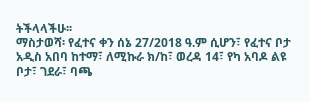ትችላላችሁ፡፡
ማስታወሻ፡ የፈተና ቀን ሰኔ 27/2018 ዓ.ም ሲሆን፣ የፈተና ቦታ አዲስ አበባ ከተማ፣ ለሚኩራ ክ/ከ፣ ወረዳ 14፣ የካ አባዶ ልዩ ቦታ፣ ገደራ፣ ባጫ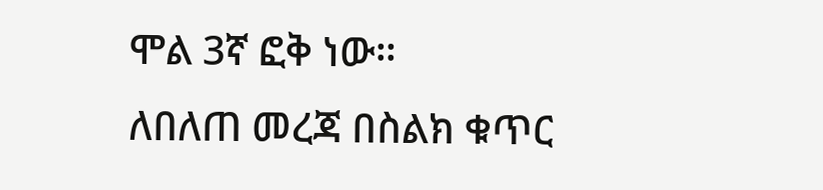ሞል 3ኛ ፎቅ ነው።
ለበለጠ መረጃ በስልክ ቁጥር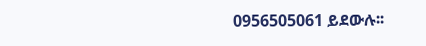0956505061 ይደውሉ፡፡